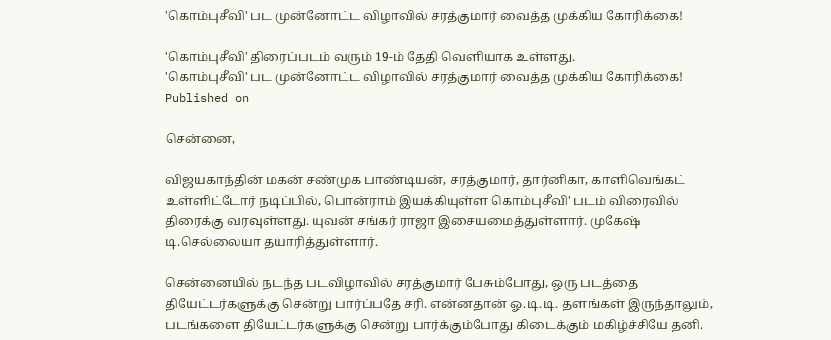'கொம்புசீவி' பட முன்னோட்ட விழாவில் சரத்குமார் வைத்த முக்கிய கோரிக்கை!

'கொம்புசீவி' திரைப்படம் வரும் 19-ம் தேதி வெளியாக உள்ளது.
'கொம்புசீவி' பட முன்னோட்ட விழாவில் சரத்குமார் வைத்த முக்கிய கோரிக்கை!
Published on

சென்னை,

விஜயகாந்தின் மகன் சண்முக பாண்டியன், சரத்குமார், தார்னிகா, காளிவெங்கட் உள்ளிட்டோர் நடிப்பில், பொன்ராம் இயக்கியுள்ள கொம்புசீவி' படம் விரைவில் திரைக்கு வரவுள்ளது. யுவன் சங்கர் ராஜா இசையமைத்துள்ளார். முகேஷ் டி.செல்லையா தயாரித்துள்ளார்.

சென்னையில் நடந்த படவிழாவில் சரத்குமார் பேசும்போது, ஒரு படத்தை தியேட்டர்களுக்கு சென்று பார்ப்பதே சரி. என்னதான் ஓ.டி.டி. தளங்கள் இருந்தாலும், படங்களை தியேட்டர்களுக்கு சென்று பார்க்கும்போது கிடைக்கும் மகிழ்ச்சியே தனி.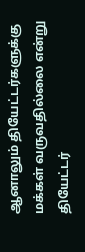ஆனாலும் தியேட்டர்களுக்கு மக்கள் வருவதில்லை என்று தியேட்டர்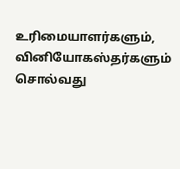உரிமையாளர்களும், வினியோகஸ்தர்களும் சொல்வது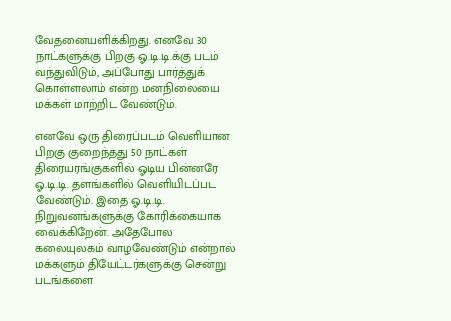வேதனையளிக்கிறது. எனவே 30 நாட்களுக்கு பிறகு ஓ.டி.டி.க்கு படம் வந்துவிடும், அப்போது பார்த்துக் கொள்ளலாம் என்ற மனநிலையை மக்கள் மாற்றிட வேண்டும்.

எனவே ஒரு திரைப்படம் வெளியான பிறகு குறைந்தது 50 நாட்கள் திரையரங்குகளில் ஓடிய பின்னரே ஓ.டி.டி. தளங்களில் வெளியிடப்பட வேண்டும். இதை ஓ.டி.டி. நிறுவனங்களுக்கு கோரிக்கையாக வைக்கிறேன். அதேபோல கலையுலகம் வாழவேண்டும் என்றால் மக்களும் தியேட்டர்களுக்கு சென்று படங்களை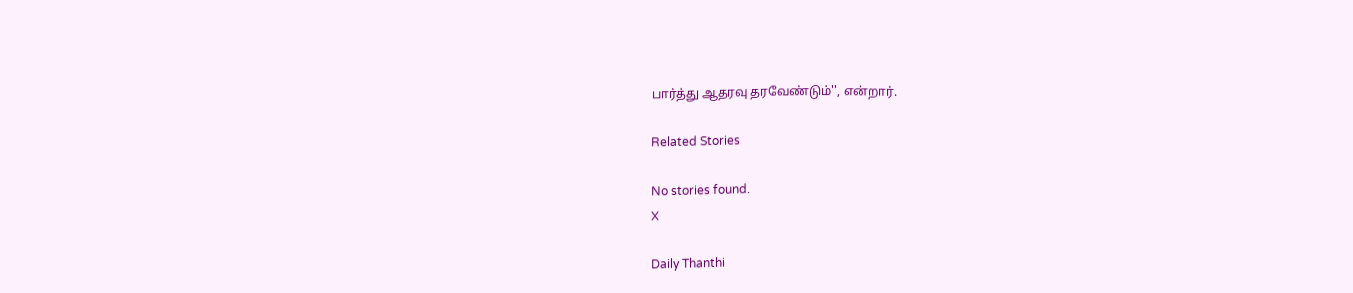பார்த்து ஆதரவு தரவேண்டும்'', என்றார்.

Related Stories

No stories found.
X

Daily Thanthi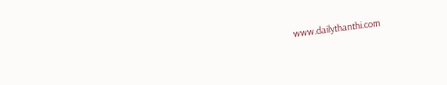www.dailythanthi.com